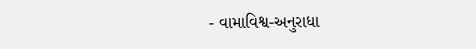- વામાવિશ્વ-અનુરાધા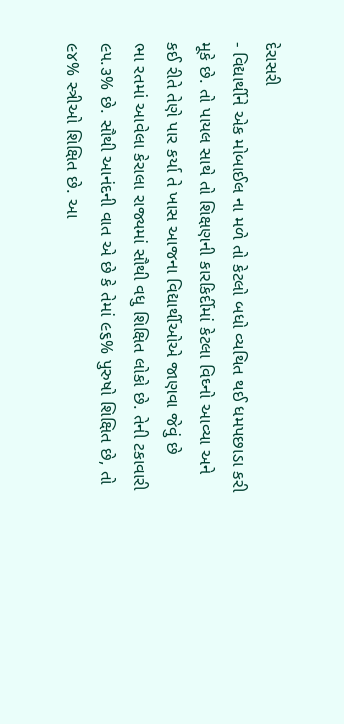દેરાસરી
- વિદ્યાર્થીને એક મોબાઈલ ના મળે તો કેટલો બધો વ્યથિત થઈ ધમપછાડા કરી મૂકે છે. તો પાયલ સાથે તો શિક્ષણની કારકિર્દીમાં કેટલા વિઘ્નો આવ્યા અને કઈ રીતે તેણે પાર કર્યા તે ખાસ આજના વિદ્યાર્થીઓએ જાણવા જેવું છે
ભા રતમાં આવેલા કેરાલા રાજ્યમાં સૌથી વધુ શિક્ષિત લોકો છે. તેની ટકાવારી ૯૫.૩% છે. સૌથી આનંદની વાત એ છે કે તેમાં ૯૬% પુરુષો શિક્ષિત છે, તો ૯૪% સ્ત્રીઓ શિક્ષિત છે. આ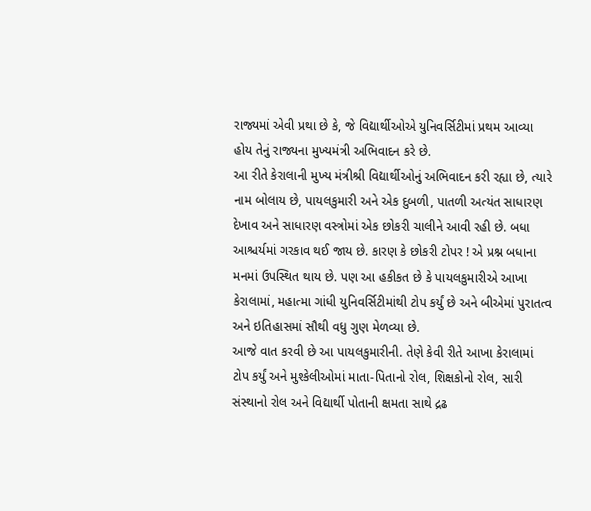રાજ્યમાં એવી પ્રથા છે કે, જે વિદ્યાર્થીઓએ યુનિવર્સિટીમાં પ્રથમ આવ્યા હોય તેનું રાજ્યના મુખ્યમંત્રી અભિવાદન કરે છે.
આ રીતે કેરાલાની મુખ્ય મંત્રીશ્રી વિદ્યાર્થીઓનું અભિવાદન કરી રહ્યા છે, ત્યારે નામ બોલાય છે, પાયલકુમારી અને એક દુબળી, પાતળી અત્યંત સાધારણ દેખાવ અને સાધારણ વસ્ત્રોમાં એક છોકરી ચાલીને આવી રહી છે. બધા આશ્ચર્યમાં ગરકાવ થઈ જાય છે. કારણ કે છોકરી ટોપર ! એ પ્રશ્ન બધાના મનમાં ઉપસ્થિત થાય છે. પણ આ હકીકત છે કે પાયલકુમારીએ આખા કેરાલામાં, મહાત્મા ગાંધી યુનિવર્સિટીમાંથી ટોપ કર્યું છે અને બીએમાં પુરાતત્વ અને ઇતિહાસમાં સૌથી વધુ ગુણ મેળવ્યા છે.
આજે વાત કરવી છે આ પાયલકુમારીની. તેણે કેવી રીતે આખા કેરાલામાં ટોપ કર્યું અને મુશ્કેલીઓમાં માતા-પિતાનો રોલ, શિક્ષકોનો રોલ, સારી સંસ્થાનો રોલ અને વિદ્યાર્થી પોતાની ક્ષમતા સાથે દ્રઢ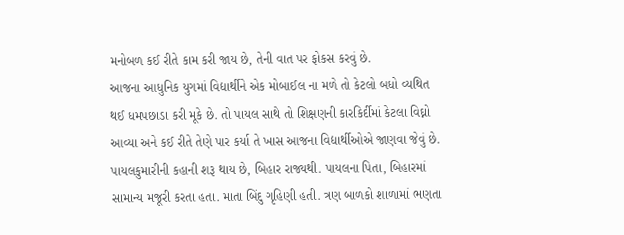મનોબળ કઈ રીતે કામ કરી જાય છે, તેની વાત પર ફોકસ કરવું છે.
આજના આધુનિક યુગમાં વિદ્યાર્થીને એક મોબાઈલ ના મળે તો કેટલો બધો વ્યથિત થઈ ધમપછાડા કરી મૂકે છે. તો પાયલ સાથે તો શિક્ષણની કારકિર્દીમાં કેટલા વિઘ્નો આવ્યા અને કઈ રીતે તેણે પાર કર્યા તે ખાસ આજના વિદ્યાર્થીઓએ જાણવા જેવું છે.
પાયલકુમારીની કહાની શરૂ થાય છે, બિહાર રાજ્યથી. પાયલના પિતા, બિહારમાં સામાન્ય મજૂરી કરતા હતા. માતા બિંદુ ગૃહિણી હતી. ત્રણ બાળકો શાળામાં ભણતા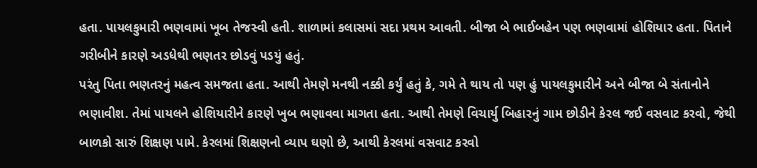હતા. પાયલકુમારી ભણવામાં ખૂબ તેજસ્વી હતી. શાળામાં કલાસમાં સદા પ્રથમ આવતી. બીજા બે ભાઈબહેન પણ ભણવામાં હોશિયાર હતા. પિતાને ગરીબીને કારણે અડધેથી ભણતર છોડવું પડયું હતું.
પરંતુ પિતા ભણતરનું મહત્વ સમજતા હતા. આથી તેમણે મનથી નક્કી કર્યું હતું કે, ગમે તે થાય તો પણ હું પાયલકુમારીને અને બીજા બે સંતાનોને ભણાવીશ. તેમાં પાયલને હોશિયારીને કારણે ખુબ ભણાવવા માગતા હતા. આથી તેમણે વિચાર્યુ બિહારનું ગામ છોડીને કેરલ જઈ વસવાટ કરવો, જેથી બાળકો સારું શિક્ષણ પામે. કેરલમાં શિક્ષણનો વ્યાપ ઘણો છે, આથી કેરલમાં વસવાટ કરવો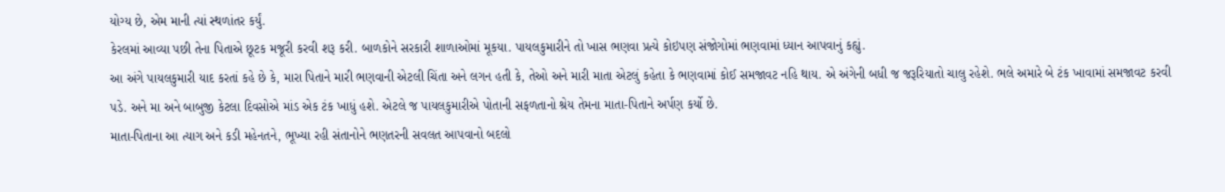યોગ્ય છે, એમ માની ત્યાં સ્થળાંતર કર્યું.
કેરલમાં આવ્યા પછી તેના પિતાએ છૂટક મજૂરી કરવી શરૂ કરી. બાળકોને સરકારી શાળાઓમાં મૂકયા. પાયલકુમારીને તો ખાસ ભણવા પ્રત્યે કોઇપણ સંજોગોમાં ભણવામાં ધ્યાન આપવાનું કહ્યું.
આ અંગે પાયલકુમારી યાદ કરતાં કહે છે કે, મારા પિતાને મારી ભણવાની એટલી ચિંતા અને લગન હતી કે, તેઓ અને મારી માતા એટલું કહેતા કે ભણવામાં કોઈ સમજાવટ નહિ થાય. એ અંગેની બધી જ જરૂરિયાતો ચાલુ રહેશે. ભલે અમારે બે ટંક ખાવામાં સમજાવટ કરવી પડે. અને મા અને બાબુજી કેટલા દિવસોએ માંડ એક ટંક ખાધું હશે. એટલે જ પાયલકુમારીએ પોતાની સફળતાનો શ્રેય તેમના માતા-પિતાને અર્પણ કર્યો છે.
માતા-પિતાના આ ત્યાગ અને કડી મહેનતને, ભૂખ્યા રહી સંતાનોને ભણતરની સવલત આપવાનો બદલો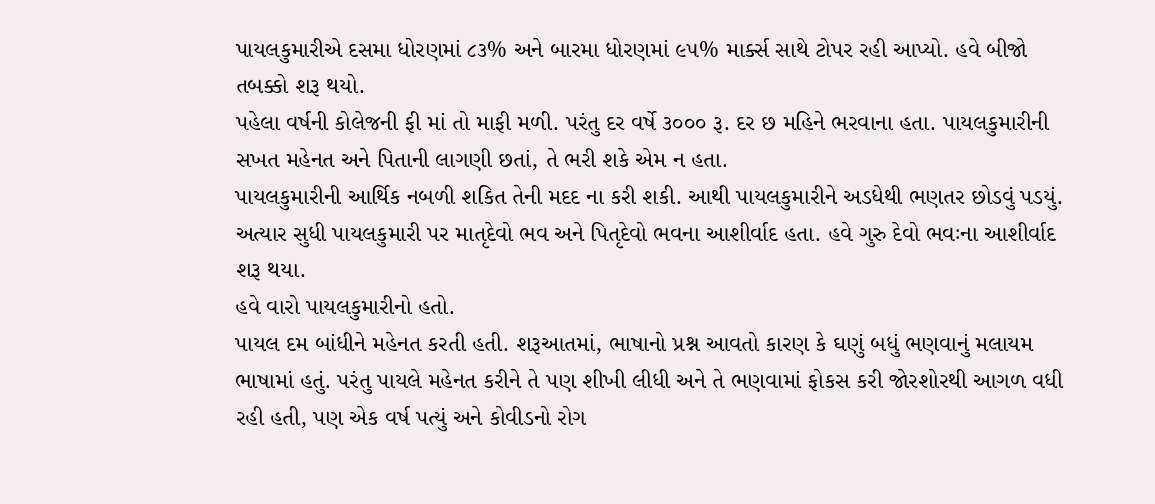પાયલકુમારીએ દસમા ધોરણમાં ૮૩% અને બારમા ધોરણમાં ૯૫% માર્ક્સ સાથે ટોપર રહી આપ્યો. હવે બીજો તબક્કો શરૂ થયો.
પહેલા વર્ષની કોલેજની ફી માં તો માફી મળી. પરંતુ દર વર્ષે ૩૦૦૦ રૂ. દર છ મહિને ભરવાના હતા. પાયલકુમારીની સખત મહેનત અને પિતાની લાગણી છતાં, તે ભરી શકે એમ ન હતા.
પાયલકુમારીની આર્થિક નબળી શકિત તેની મદદ ના કરી શકી. આથી પાયલકુમારીને અડધેથી ભણતર છોડવું પડયું. અત્યાર સુધી પાયલકુમારી પર માતૃદેવો ભવ અને પિતૃદેવો ભવના આશીર્વાદ હતા. હવે ગુરુ દેવો ભવઃના આશીર્વાદ શરૂ થયા.
હવે વારો પાયલકુમારીનો હતો.
પાયલ દમ બાંધીને મહેનત કરતી હતી. શરૂઆતમાં, ભાષાનો પ્રશ્ન આવતો કારણ કે ઘણું બધું ભણવાનું મલાયમ ભાષામાં હતું. પરંતુ પાયલે મહેનત કરીને તે પણ શીખી લીધી અને તે ભણવામાં ફોકસ કરી જોરશોરથી આગળ વધી રહી હતી, પણ એક વર્ષ પત્યું અને કોવીડનો રોગ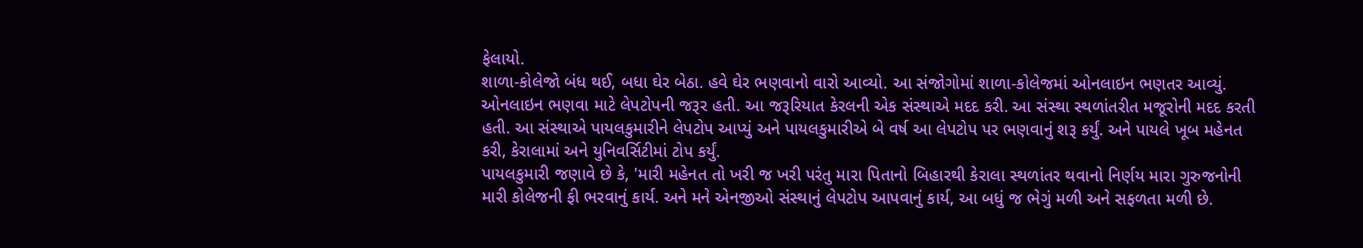ફેલાયો.
શાળા-કોલેજો બંધ થઈ, બધા ઘેર બેઠા. હવે ઘેર ભણવાનો વારો આવ્યો. આ સંજોગોમાં શાળા-કોલેજમાં ઓનલાઇન ભણતર આવ્યું. ઓનલાઇન ભણવા માટે લેપટોપની જરૂર હતી. આ જરૂરિયાત કેરલની એક સંસ્થાએ મદદ કરી. આ સંસ્થા સ્થળાંતરીત મજૂરોની મદદ કરતી હતી. આ સંસ્થાએ પાયલકુમારીને લેપટોપ આપ્યું અને પાયલકુમારીએ બે વર્ષ આ લેપટોપ પર ભણવાનું શરૂ કર્યું. અને પાયલે ખૂબ મહેનત કરી, કેરાલામાં અને યુનિવર્સિટીમાં ટોપ કર્યું.
પાયલકુમારી જણાવે છે કે, 'મારી મહેનત તો ખરી જ ખરી પરંતુ મારા પિતાનો બિહારથી કેરાલા સ્થળાંતર થવાનો નિર્ણય મારા ગુરુજનોની મારી કોલેજની ફી ભરવાનું કાર્ય. અને મને એનજીઓ સંસ્થાનું લેપટોપ આપવાનું કાર્ય, આ બધું જ ભેગું મળી અને સફળતા મળી છે.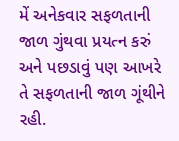મેં અનેકવાર સફળતાની જાળ ગુંથવા પ્રયત્ન કરું અને પછડાવું પણ આખરે તે સફળતાની જાળ ગૂંથીને રહી.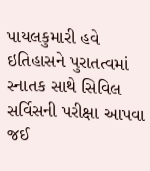પાયલકુમારી હવે ઇતિહાસને પુરાતત્વમાં સ્નાતક સાથે સિવિલ સર્વિસની પરીક્ષા આપવા જઈ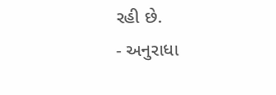રહી છે.
- અનુરાધા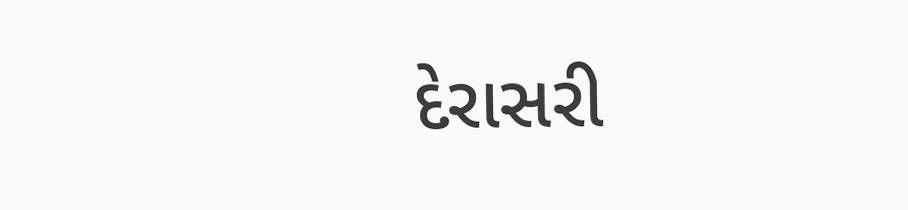દેરાસરી